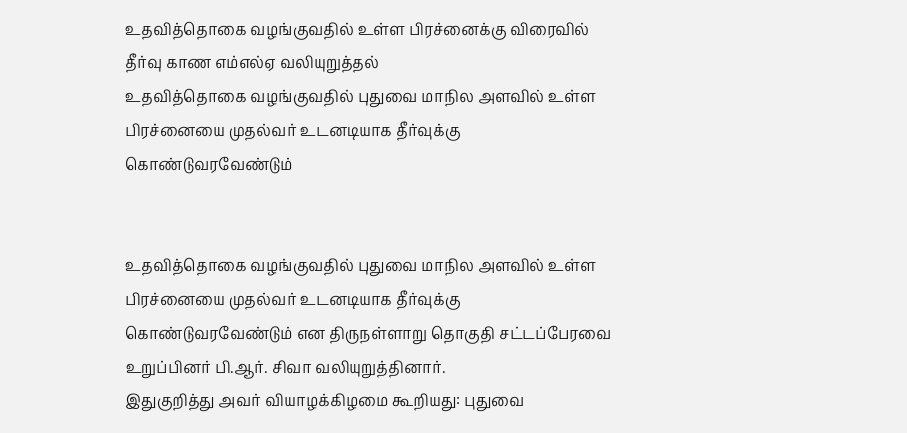உதவித்தொகை வழங்குவதில் உள்ள பிரச்னைக்கு விரைவில் தீர்வு காண எம்எல்ஏ வலியுறுத்தல்
உதவித்தொகை வழங்குவதில் புதுவை மாநில அளவில் உள்ள பிரச்னையை முதல்வர் உடனடியாக தீர்வுக்கு கொண்டுவரவேண்டும்


உதவித்தொகை வழங்குவதில் புதுவை மாநில அளவில் உள்ள பிரச்னையை முதல்வர் உடனடியாக தீர்வுக்கு கொண்டுவரவேண்டும் என திருநள்ளாறு தொகுதி சட்டப்பேரவை உறுப்பினர் பி.ஆர். சிவா வலியுறுத்தினார்.
இதுகுறித்து அவர் வியாழக்கிழமை கூறியது: புதுவை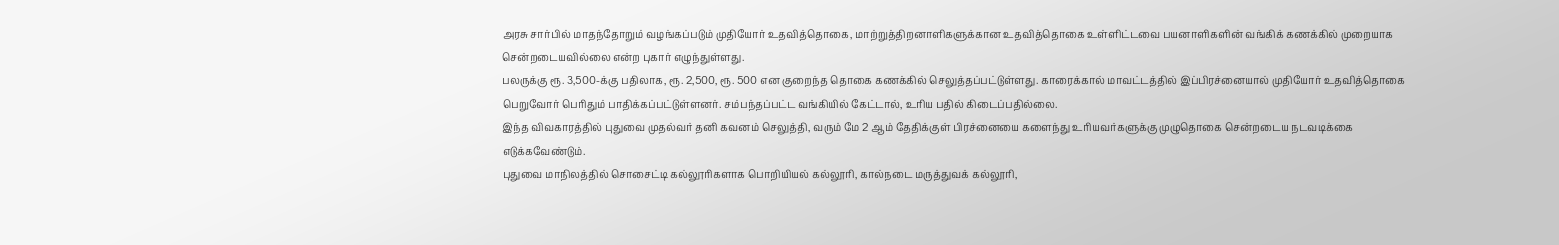அரசு சார்பில் மாதந்தோறும் வழங்கப்படும் முதியோர் உதவித்தொகை, மாற்றுத்திறனாளிகளுக்கான உதவித்தொகை உள்ளிட்டவை பயனாளிகளின் வங்கிக் கணக்கில் முறையாக சென்றடையவில்லை என்ற புகார் எழுந்துள்ளது.
பலருக்கு ரூ. 3,500-க்கு பதிலாக, ரூ. 2,500, ரூ. 500 என குறைந்த தொகை கணக்கில் செலுத்தப்பட்டுள்ளது. காரைக்கால் மாவட்டத்தில் இப்பிரச்னையால் முதியோர் உதவித்தொகை பெறுவோர் பெரிதும் பாதிக்கப்பட்டுள்ளனர். சம்பந்தப்பட்ட வங்கியில் கேட்டால், உரிய பதில் கிடைப்பதில்லை.
இந்த விவகாரத்தில் புதுவை முதல்வர் தனி கவனம் செலுத்தி, வரும் மே 2 ஆம் தேதிக்குள் பிரச்னையை களைந்து உரியவர்களுக்கு முழுதொகை சென்றடைய நடவடிக்கை எடுக்கவேண்டும்.
புதுவை மாநிலத்தில் சொசைட்டி கல்லூரிகளாக பொறியியல் கல்லூரி, கால்நடை மருத்துவக் கல்லூரி,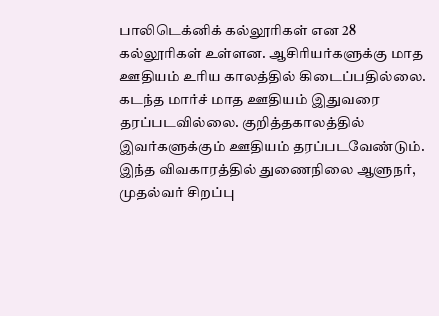பாலிடெக்னிக் கல்லூரிகள் என 28 கல்லூரிகள் உள்ளன. ஆசிரியர்களுக்கு மாத ஊதியம் உரிய காலத்தில் கிடைப்பதில்லை. கடந்த மார்ச் மாத ஊதியம் இதுவரை தரப்படவில்லை. குறித்தகாலத்தில் இவர்களுக்கும் ஊதியம் தரப்படவேண்டும். இந்த விவகாரத்தில் துணைநிலை ஆளுநர், முதல்வர் சிறப்பு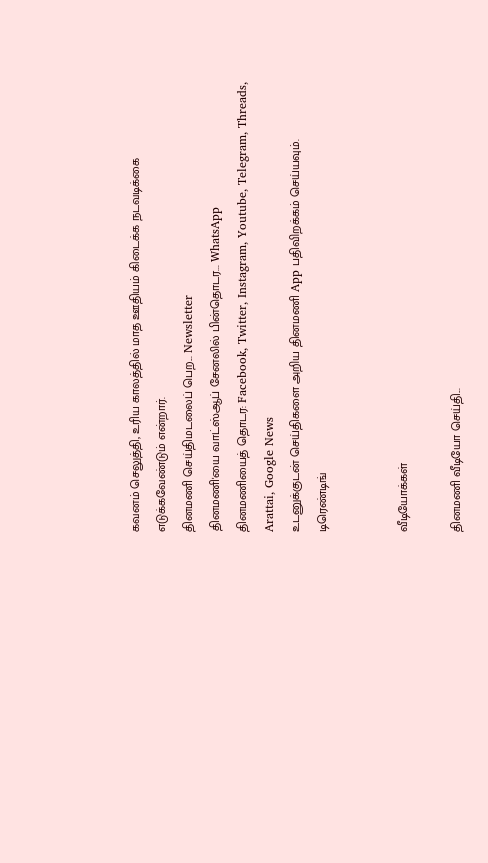கவனம் செலுத்தி, உரிய காலத்தில் மாத ஊதியம் கிடைக்க நடவடிக்கை எடுக்கவேண்டும் என்றார்.
தினமணி செய்திமடலைப் பெற... Newsletter
தினமணி'யை வாட்ஸ்ஆப் சேனலில் பின்தொடர... WhatsApp
தினமணியைத் தொடர: Facebook, Twitter, Instagram, Youtube, Telegram, Threads, Arattai, Google News
உடனுக்குடன் செய்திகளை அறிய தினமணி App பதிவிறக்கம் செய்யவும்.
டிரெண்டிங்


வீடியோக்கள்

தினமணி வீடியோ செய்தி...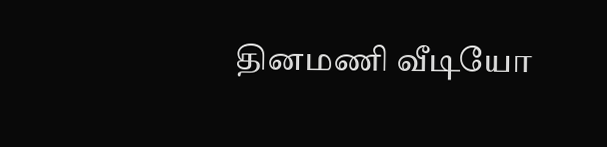தினமணி வீடியோ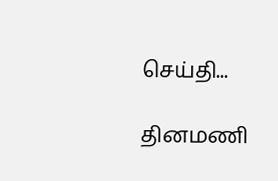செய்தி...

தினமணி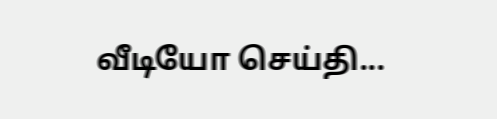வீடியோ செய்தி...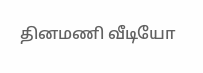தினமணி வீடியோ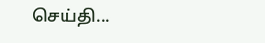செய்தி...